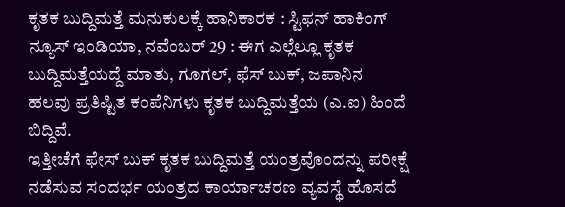ಕೃತಕ ಬುದ್ದಿಮತ್ತೆ ಮನುಕುಲಕ್ಕೆ ಹಾನಿಕಾರಕ : ಸ್ಟಿಫನ್ ಹಾಕಿಂಗ್
ನ್ಯೂಸ್ ಇಂಡಿಯಾ, ನವೆಂಬರ್ 29 : ಈಗ ಎಲ್ಲೆಲ್ಲೂ ಕೃತಕ ಬುದ್ದಿಮತ್ತೆಯದ್ದೆ ಮಾತು, ಗೂಗಲ್, ಫೆಸ್ ಬುಕ್, ಜಪಾನಿನ ಹಲವು ಪ್ರತಿಷ್ಟಿತ ಕಂಪೆನಿಗಳು ಕೃತಕ ಬುದ್ದಿಮತ್ತೆಯ (ಎ.ಐ) ಹಿಂದೆ ಬಿದ್ದಿವೆ.
ಇತ್ತೀಚೆಗೆ ಫೇಸ್ ಬುಕ್ ಕೃತಕ ಬುದ್ದಿಮತ್ತೆ ಯಂತ್ರವೊಂದನ್ನು ಪರೀಕ್ಷೆ ನಡೆಸುವ ಸಂದರ್ಭ ಯಂತ್ರದ ಕಾರ್ಯಾಚರಣ ವ್ಯವಸ್ಥೆ ಹೊಸದೆ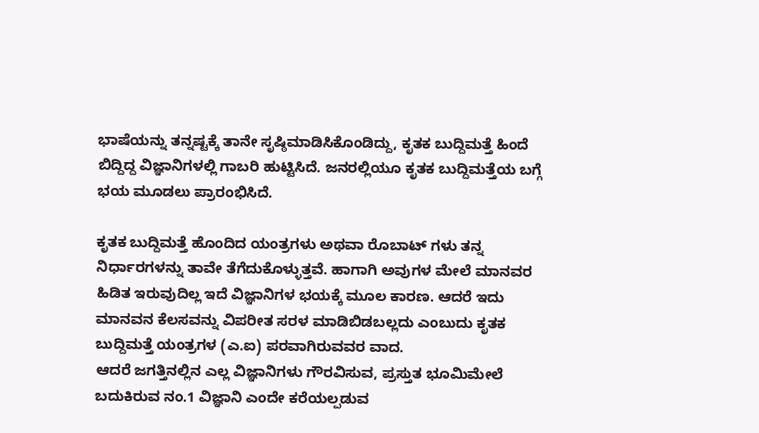ಭಾಷೆಯನ್ನು ತನ್ನಷ್ಟಕ್ಕೆ ತಾನೇ ಸೃಷ್ಠಿಮಾಡಿಸಿಕೊಂಡಿದ್ದು, ಕೃತಕ ಬುದ್ದಿಮತ್ತೆ ಹಿಂದೆ ಬಿದ್ದಿದ್ದ ವಿಜ್ಞಾನಿಗಳಲ್ಲಿ ಗಾಬರಿ ಹುಟ್ಟಿಸಿದೆ. ಜನರಲ್ಲಿಯೂ ಕೃತಕ ಬುದ್ದಿಮತ್ತೆಯ ಬಗ್ಗೆ ಭಯ ಮೂಡಲು ಪ್ರಾರಂಭಿಸಿದೆ.

ಕೃತಕ ಬುದ್ದಿಮತ್ತೆ ಹೊಂದಿದ ಯಂತ್ರಗಳು ಅಥವಾ ರೊಬಾಟ್ ಗಳು ತನ್ನ ನಿರ್ಧಾರಗಳನ್ನು ತಾವೇ ತೆಗೆದುಕೊಳ್ಳುತ್ತವೆ. ಹಾಗಾಗಿ ಅವುಗಳ ಮೇಲೆ ಮಾನವರ ಹಿಡಿತ ಇರುವುದಿಲ್ಲ ಇದೆ ವಿಜ್ಞಾನಿಗಳ ಭಯಕ್ಕೆ ಮೂಲ ಕಾರಣ. ಆದರೆ ಇದು ಮಾನವನ ಕೆಲಸವನ್ನು ವಿಪರೀತ ಸರಳ ಮಾಡಿಬಿಡಬಲ್ಲದು ಎಂಬುದು ಕೃತಕ ಬುದ್ದಿಮತ್ತೆ ಯಂತ್ರಗಳ (ಎ.ಐ) ಪರವಾಗಿರುವವರ ವಾದ.
ಆದರೆ ಜಗತ್ತಿನಲ್ಲಿನ ಎಲ್ಲ ವಿಜ್ಞಾನಿಗಳು ಗೌರವಿಸುವ, ಪ್ರಸ್ತುತ ಭೂಮಿಮೇಲೆ ಬದುಕಿರುವ ನಂ.1 ವಿಜ್ಞಾನಿ ಎಂದೇ ಕರೆಯಲ್ಪಡುವ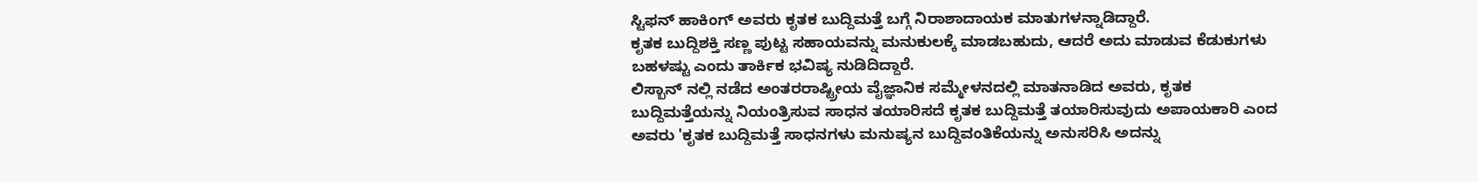ಸ್ಟಿಫನ್ ಹಾಕಿಂಗ್ ಅವರು ಕೃತಕ ಬುದ್ದಿಮತ್ತೆ ಬಗ್ಗೆ ನಿರಾಶಾದಾಯಕ ಮಾತುಗಳನ್ನಾಡಿದ್ದಾರೆ.
ಕೃತಕ ಬುದ್ದಿಶಕ್ತಿ ಸಣ್ಣ ಪುಟ್ಟ ಸಹಾಯವನ್ನು ಮನುಕುಲಕ್ಕೆ ಮಾಡಬಹುದು, ಆದರೆ ಅದು ಮಾಡುವ ಕೆಡುಕುಗಳು ಬಹಳಷ್ಟು ಎಂದು ತಾರ್ಕಿಕ ಭವಿಷ್ಯ ನುಡಿದಿದ್ದಾರೆ.
ಲಿಸ್ಬಾನ್ ನಲ್ಲಿ ನಡೆದ ಅಂತರರಾಷ್ಟ್ರೀಯ ವೈಜ್ಞಾನಿಕ ಸಮ್ಮೇಳನದಲ್ಲಿ ಮಾತನಾಡಿದ ಅವರು, ಕೃತಕ ಬುದ್ದಿಮತ್ತೆಯನ್ನು ನಿಯಂತ್ರಿಸುವ ಸಾಧನ ತಯಾರಿಸದೆ ಕೃತಕ ಬುದ್ದಿಮತ್ತೆ ತಯಾರಿಸುವುದು ಅಪಾಯಕಾರಿ ಎಂದ ಅವರು 'ಕೃತಕ ಬುದ್ದಿಮತ್ತೆ ಸಾಧನಗಳು ಮನುಷ್ಯನ ಬುದ್ದಿವಂತಿಕೆಯನ್ನು ಅನುಸರಿಸಿ ಅದನ್ನು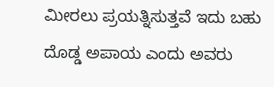ಮೀರಲು ಪ್ರಯತ್ನಿಸುತ್ತವೆ ಇದು ಬಹು ದೊಡ್ಡ ಅಪಾಯ ಎಂದು ಅವರು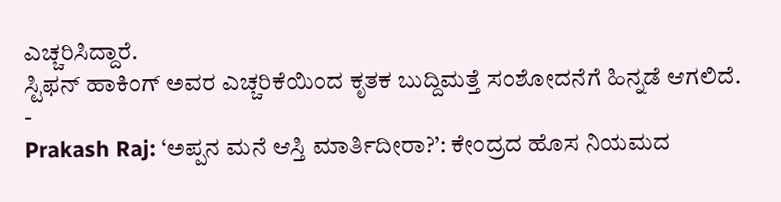ಎಚ್ಚರಿಸಿದ್ದಾರೆ.
ಸ್ಟಿಫನ್ ಹಾಕಿಂಗ್ ಅವರ ಎಚ್ಚರಿಕೆಯಿಂದ ಕೃತಕ ಬುದ್ದಿಮತ್ತೆ ಸಂಶೋದನೆಗೆ ಹಿನ್ನಡೆ ಆಗಲಿದೆ.
-
Prakash Raj: ‘ಅಪ್ಪನ ಮನೆ ಆಸ್ತಿ ಮಾರ್ತಿದೀರಾ?’: ಕೇಂದ್ರದ ಹೊಸ ನಿಯಮದ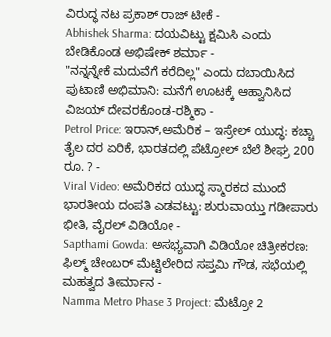ವಿರುದ್ಧ ನಟ ಪ್ರಕಾಶ್ ರಾಜ್ ಟೀಕೆ -
Abhishek Sharma: ದಯವಿಟ್ಟು ಕ್ಷಮಿಸಿ ಎಂದು ಬೇಡಿಕೊಂಡ ಅಭಿಷೇಕ್ ಶರ್ಮಾ -
"ನನ್ನನ್ನೇಕೆ ಮದುವೆಗೆ ಕರೆದಿಲ್ಲ" ಎಂದು ದಬಾಯಿಸಿದ ಪುಟಾಣಿ ಅಭಿಮಾನಿ: ಮನೆಗೆ ಊಟಕ್ಕೆ ಆಹ್ವಾನಿಸಿದ ವಿಜಯ್ ದೇವರಕೊಂಡ-ರಶ್ಮಿಕಾ -
Petrol Price: ಇರಾನ್,ಅಮೆರಿಕ – ಇಸ್ರೇಲ್ ಯುದ್ಧ: ಕಚ್ಚಾ ತೈಲ ದರ ಏರಿಕೆ, ಭಾರತದಲ್ಲಿ ಪೆಟ್ರೋಲ್ ಬೆಲೆ ಶೀಘ್ರ 200 ರೂ. ? -
Viral Video: ಅಮೆರಿಕದ ಯುದ್ಧ ಸ್ಮಾರಕದ ಮುಂದೆ ಭಾರತೀಯ ದಂಪತಿ ಎಡವಟ್ಟು: ಶುರುವಾಯ್ತು ಗಡೀಪಾರು ಭೀತಿ, ವೈರಲ್ ವಿಡಿಯೋ -
Sapthami Gowda: ಅಸಭ್ಯವಾಗಿ ವಿಡಿಯೋ ಚಿತ್ರೀಕರಣ: ಫಿಲ್ಮ್ ಚೇಂಬರ್ ಮೆಟ್ಟಿಲೇರಿದ ಸಪ್ತಮಿ ಗೌಡ, ಸಭೆಯಲ್ಲಿ ಮಹತ್ವದ ತೀರ್ಮಾನ -
Namma Metro Phase 3 Project: ಮೆಟ್ರೋ 2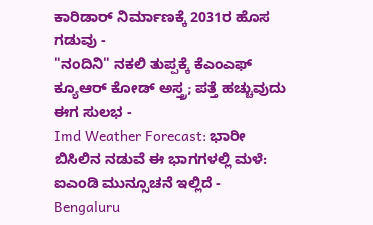ಕಾರಿಡಾರ್ ನಿರ್ಮಾಣಕ್ಕೆ 2031ರ ಹೊಸ ಗಡುವು -
"ನಂದಿನಿ" ನಕಲಿ ತುಪ್ಪಕ್ಕೆ ಕೆಎಂಎಫ್ ಕ್ಯೂಆರ್ ಕೋಡ್ ಅಸ್ತ್ರ; ಪತ್ತೆ ಹಚ್ಚುವುದು ಈಗ ಸುಲಭ -
Imd Weather Forecast: ಭಾರೀ ಬಿಸಿಲಿನ ನಡುವೆ ಈ ಭಾಗಗಳಲ್ಲಿ ಮಳೆ: ಐಎಂಡಿ ಮುನ್ಸೂಚನೆ ಇಲ್ಲಿದೆ -
Bengaluru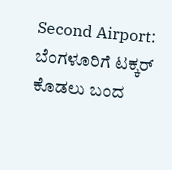Second Airport: ಬೆಂಗಳೂರಿಗೆ ಟಕ್ಕರ್ ಕೊಡಲು ಬಂದ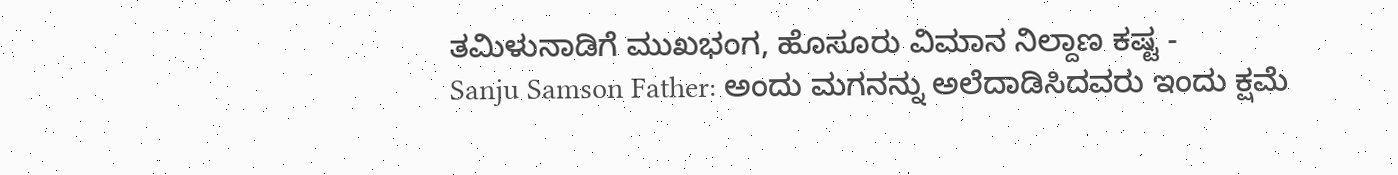ತಮಿಳುನಾಡಿಗೆ ಮುಖಭಂಗ, ಹೊಸೂರು ವಿಮಾನ ನಿಲ್ದಾಣ ಕಷ್ಟ -
Sanju Samson Father: ಅಂದು ಮಗನನ್ನು ಅಲೆದಾಡಿಸಿದವರು ಇಂದು ಕ್ಷಮೆ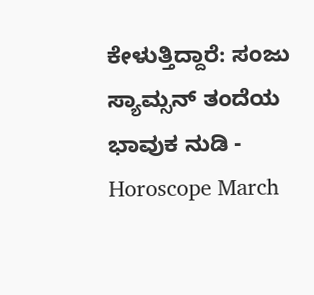ಕೇಳುತ್ತಿದ್ದಾರೆ: ಸಂಜು ಸ್ಯಾಮ್ಸನ್ ತಂದೆಯ ಭಾವುಕ ನುಡಿ -
Horoscope March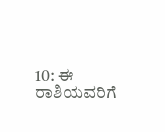10: ಈ ರಾಶಿಯವರಿಗೆ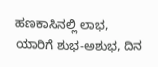ಹಣಕಾಸಿನಲ್ಲಿ ಲಾಭ, ಯಾರಿಗೆ ಶುಭ-ಅಶುಭ, ದಿನ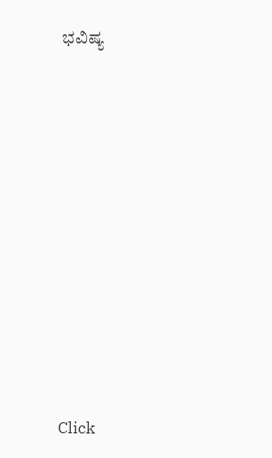ಭವಿಷ್ಯ












Click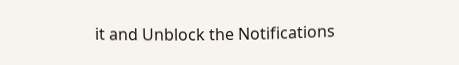it and Unblock the Notifications